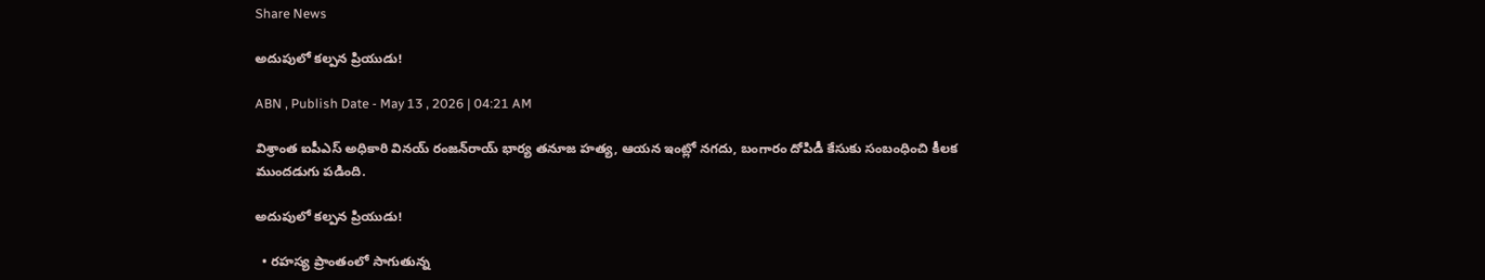Share News

అదుపులో కల్పన ప్రియుడు!

ABN , Publish Date - May 13 , 2026 | 04:21 AM

విశ్రాంత ఐపీఎస్‌ అధికారి వినయ్‌ రంజన్‌రాయ్‌ భార్య తనూజ హత్య, ఆయన ఇంట్లో నగదు, బంగారం దోపిడీ కేసుకు సంబంధించి కీలక ముందడుగు పడింది.

అదుపులో కల్పన ప్రియుడు!

  • రహస్య ప్రాంతంలో సాగుతున్న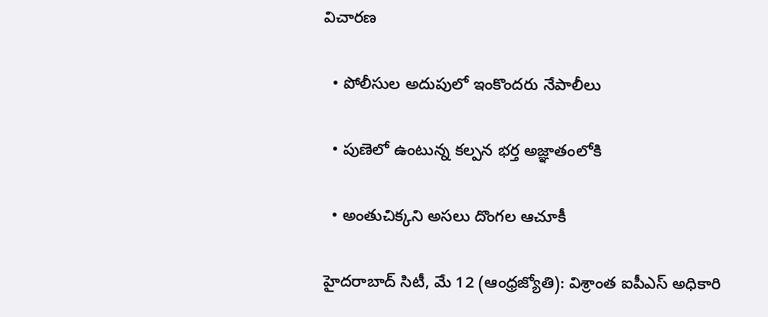విచారణ

  • పోలీసుల అదుపులో ఇంకొందరు నేపాలీలు

  • పుణెలో ఉంటున్న కల్పన భర్త అజ్ఞాతంలోకి

  • అంతుచిక్కని అసలు దొంగల ఆచూకీ

హైదరాబాద్‌ సిటీ, మే 12 (ఆంధ్రజ్యోతి): విశ్రాంత ఐపీఎస్‌ అధికారి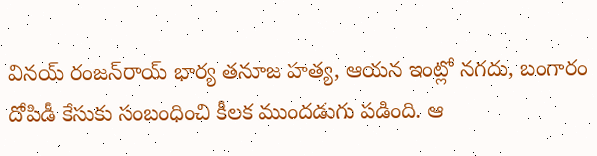వినయ్‌ రంజన్‌రాయ్‌ భార్య తనూజ హత్య, ఆయన ఇంట్లో నగదు, బంగారం దోపిడీ కేసుకు సంబంధించి కీలక ముందడుగు పడింది. ఆ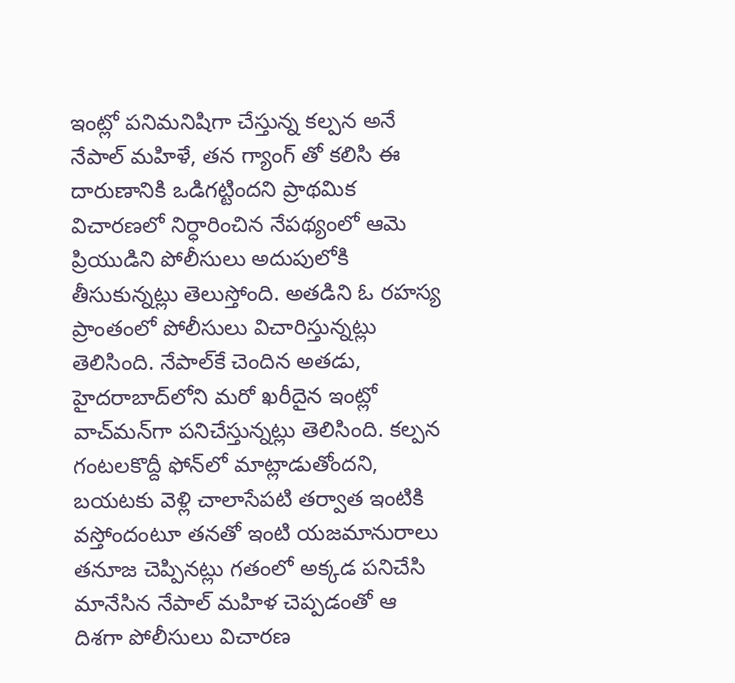ఇంట్లో పనిమనిషిగా చేస్తున్న కల్పన అనే నేపాల్‌ మహిళే, తన గ్యాంగ్‌ తో కలిసి ఈ దారుణానికి ఒడిగట్టిందని ప్రాథమిక విచారణలో నిర్ధారించిన నేపథ్యంలో ఆమె ప్రియుడిని పోలీసులు అదుపులోకి తీసుకున్నట్లు తెలుస్తోంది. అతడిని ఓ రహస్య ప్రాంతంలో పోలీసులు విచారిస్తున్నట్లు తెలిసింది. నేపాల్‌కే చెందిన అతడు, హైదరాబాద్‌లోని మరో ఖరీదైన ఇంట్లో వాచ్‌మన్‌గా పనిచేస్తున్నట్లు తెలిసింది. కల్పన గంటలకొద్దీ ఫోన్‌లో మాట్లాడుతోందని, బయటకు వెళ్లి చాలాసేపటి తర్వాత ఇంటికి వస్తోందంటూ తనతో ఇంటి యజమానురాలు తనూజ చెప్పినట్లు గతంలో అక్కడ పనిచేసి మానేసిన నేపాల్‌ మహిళ చెప్పడంతో ఆ దిశగా పోలీసులు విచారణ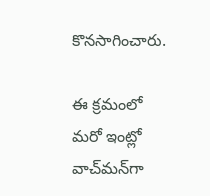కొనసాగించారు.

ఈ క్రమంలో మరో ఇంట్లో వాచ్‌మన్‌గా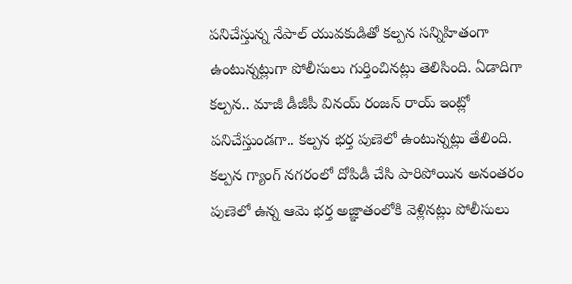పనిచేస్తున్న నేపాల్‌ యువకుడితో కల్పన సన్నిహితంగా ఉంటున్నట్లుగా పోలీసులు గుర్తించినట్లు తెలిసింది. ఏడాదిగా కల్పన.. మాజీ డీజీపీ వినయ్‌ రంజన్‌ రాయ్‌ ఇంట్లో పనిచేస్తుండగా.. కల్పన భర్త పుణెలో ఉంటున్నట్లు తేలింది. కల్పన గ్యాంగ్‌ నగరంలో దోపిడీ చేసి పారిపోయిన అనంతరం పుణెలో ఉన్న ఆమె భర్త అజ్ఞాతంలోకి వెళ్లినట్లు పోలీసులు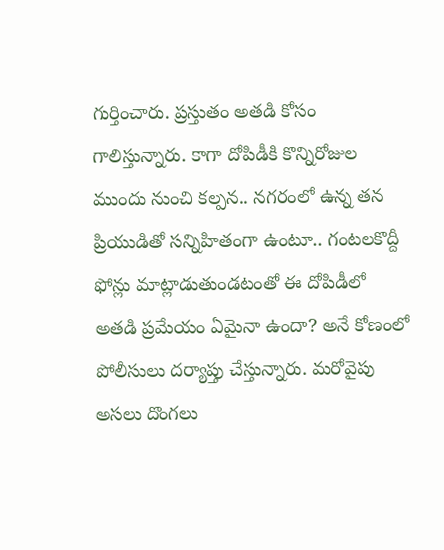గుర్తించారు. ప్రస్తుతం అతడి కోసం గాలిస్తున్నారు. కాగా దోపిడీకి కొన్నిరోజుల ముందు నుంచి కల్పన.. నగరంలో ఉన్న తన ప్రియుడితో సన్నిహితంగా ఉంటూ.. గంటలకొద్దీ ఫోన్లు మాట్లాడుతుండటంతో ఈ దోపిడీలో అతడి ప్రమేయం ఏమైనా ఉందా? అనే కోణంలో పోలీసులు దర్యాప్తు చేస్తున్నారు. మరోవైపు అసలు దొంగలు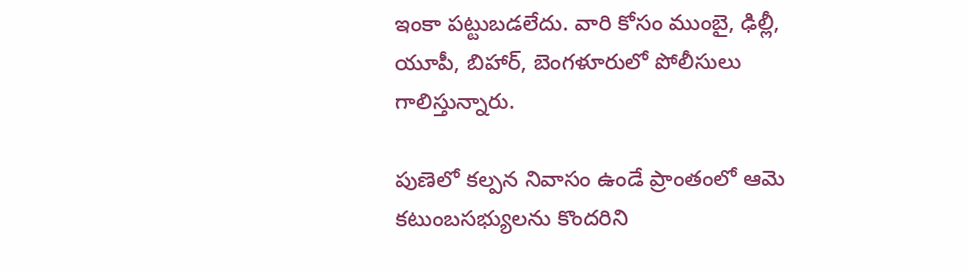ఇంకా పట్టుబడలేదు. వారి కోసం ముంబై, ఢిల్లీ, యూపీ, బిహార్‌, బెంగళూరులో పోలీసులు గాలిస్తున్నారు.

పుణెలో కల్పన నివాసం ఉండే ప్రాంతంలో ఆమె కటుంబసభ్యులను కొందరిని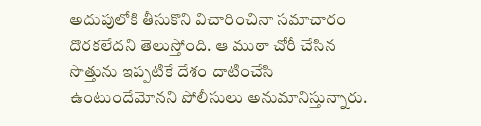అదుపులోకి తీసుకొని విచారించినా సమాచారం దొరకలేదని తెలుస్తోంది. ఆ ముఠా చోరీ చేసిన సొత్తును ఇప్పటికే దేశం దాటించేసి ఉంటుందేమోనని పోలీసులు అనుమానిస్తున్నారు.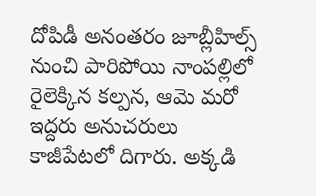దోపిడీ అనంతరం జూబ్లీహిల్స్‌ నుంచి పారిపోయి నాంపల్లిలో రైలెక్కిన కల్పన, ఆమె మరో ఇద్దరు అనుచరులు కాజీపేటలో దిగారు. అక్కడి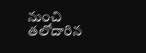నుంచి తలోదారిన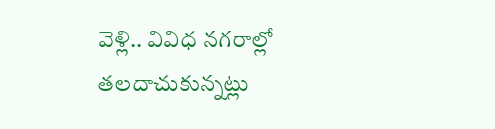వెళ్లి.. వివిధ నగరాల్లో తలదాచుకున్నట్లు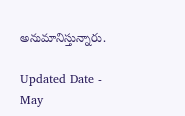అనుమానిస్తున్నారు.

Updated Date - May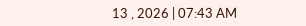13 , 2026 | 07:43 AM